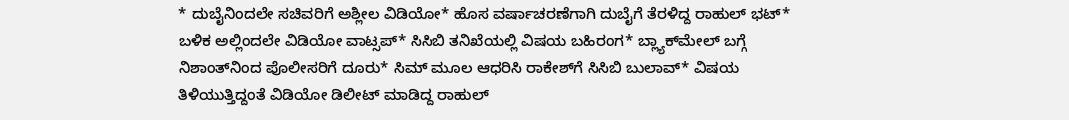* ದುಬೈನಿಂದಲೇ ಸಚಿವರಿಗೆ ಅಶ್ಲೀಲ ವಿಡಿಯೋ* ಹೊಸ ವರ್ಷಾಚರಣೆಗಾಗಿ ದುಬೈಗೆ ತೆರಳಿದ್ದ ರಾಹುಲ್‌ ಭಟ್‌* ಬಳಿಕ ಅಲ್ಲಿಂದಲೇ ವಿಡಿಯೋ ವಾಟ್ಸಪ್‌* ಸಿಸಿಬಿ ತನಿಖೆಯಲ್ಲಿ ವಿಷಯ ಬಹಿರಂಗ* ಬ್ಲ್ಯಾಕ್‌ಮೇಲ್‌ ಬಗ್ಗೆ ನಿಶಾಂತ್‌ನಿಂದ ಪೊಲೀಸರಿಗೆ ದೂರು* ಸಿಮ್‌ ಮೂಲ ಆಧರಿಸಿ ರಾಕೇಶ್‌ಗೆ ಸಿಸಿಬಿ ಬುಲಾವ್‌* ವಿಷಯ ತಿಳಿಯುತ್ತಿದ್ದಂತೆ ವಿಡಿಯೋ ಡಿಲೀಟ್‌ ಮಾಡಿದ್ದ ರಾಹುಲ್‌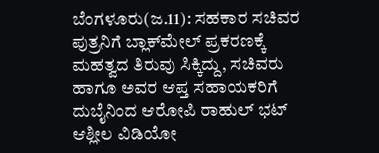ಬೆಂಗಳೂರು(ಜ.11): ಸಹಕಾರ ಸಚಿವರ ಪುತ್ರನಿಗೆ ಬ್ಲಾಕ್‌ಮೇಲ್‌ ಪ್ರಕರಣಕ್ಕೆ ಮಹತ್ವದ ತಿರುವು ಸಿಕ್ಕಿದ್ದು, ಸಚಿವರು ಹಾಗೂ ಅವರ ಆಪ್ತ ಸಹಾಯಕರಿಗೆ ದುಬೈನಿಂದ ಆರೋಪಿ ರಾಹುಲ್‌ ಭಟ್‌ ಆಶ್ಲೀಲ ವಿಡಿಯೋ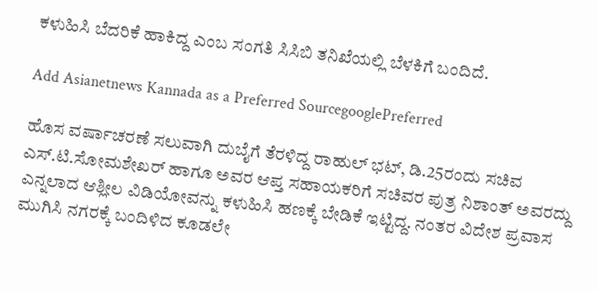ಕಳುಹಿಸಿ ಬೆದರಿಕೆ ಹಾಕಿದ್ದ ಎಂಬ ಸಂಗತಿ ಸಿಸಿಬಿ ತನಿಖೆಯಲ್ಲಿ ಬೆಳಕಿಗೆ ಬಂದಿದೆ.

Add Asianetnews Kannada as a Preferred SourcegooglePreferred

ಹೊಸ ವರ್ಷಾಚರಣೆ ಸಲುವಾಗಿ ದುಬೈಗೆ ತೆರಳಿದ್ದ ರಾಹುಲ್‌ ಭಟ್‌, ಡಿ.25ರಂದು ಸಚಿವ ಎಸ್‌.ಟಿ.ಸೋಮಶೇಖರ್‌ ಹಾಗೂ ಅವರ ಆಪ್ತ ಸಹಾಯಕರಿಗೆ ಸಚಿವರ ಪುತ್ರ ನಿಶಾಂತ್‌ ಅವರದ್ದು ಎನ್ನಲಾದ ಆಶ್ಲೀಲ ವಿಡಿಯೋವನ್ನು ಕಳುಹಿಸಿ ಹಣಕ್ಕೆ ಬೇಡಿಕೆ ಇಟ್ಟಿದ್ದ. ನಂತರ ವಿದೇಶ ಪ್ರವಾಸ ಮುಗಿಸಿ ನಗರಕ್ಕೆ ಬಂದಿಳಿದ ಕೂಡಲೇ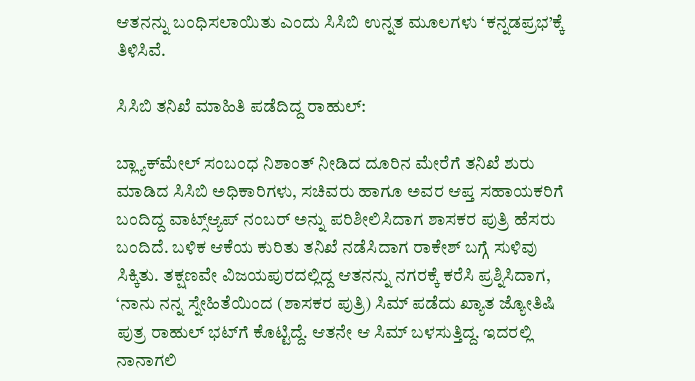ಆತನನ್ನು ಬಂಧಿಸಲಾಯಿತು ಎಂದು ಸಿಸಿಬಿ ಉನ್ನತ ಮೂಲಗಳು ‘ಕನ್ನಡಪ್ರಭ’ಕ್ಕೆ ತಿಳಿಸಿವೆ.

ಸಿಸಿಬಿ ತನಿಖೆ ಮಾಹಿತಿ ಪಡೆದಿದ್ದ ರಾಹುಲ್‌:

ಬ್ಲ್ಯಾಕ್‌ಮೇಲ್‌ ಸಂಬಂಧ ನಿಶಾಂತ್‌ ನೀಡಿದ ದೂರಿನ ಮೇರೆಗೆ ತನಿಖೆ ಶುರು ಮಾಡಿದ ಸಿಸಿಬಿ ಅಧಿಕಾರಿಗಳು, ಸಚಿವರು ಹಾಗೂ ಅವರ ಆಪ್ತ ಸಹಾಯಕರಿಗೆ ಬಂದಿದ್ದ ವಾಟ್ಸ್‌ಆ್ಯಪ್‌ ನಂಬರ್‌ ಅನ್ನು ಪರಿಶೀಲಿಸಿದಾಗ ಶಾಸಕರ ಪುತ್ರಿ ಹೆಸರು ಬಂದಿದೆ. ಬಳಿಕ ಆಕೆಯ ಕುರಿತು ತನಿಖೆ ನಡೆಸಿದಾಗ ರಾಕೇಶ್‌ ಬಗ್ಗೆ ಸುಳಿವು ಸಿಕ್ಕಿತು. ತಕ್ಷಣವೇ ವಿಜಯಪುರದಲ್ಲಿದ್ದ ಆತನನ್ನು ನಗರಕ್ಕೆ ಕರೆಸಿ ಪ್ರಶ್ನಿಸಿದಾಗ, ‘ನಾನು ನನ್ನ ಸ್ನೇಹಿತೆಯಿಂದ (ಶಾಸಕರ ಪುತ್ರಿ) ಸಿಮ್‌ ಪಡೆದು ಖ್ಯಾತ ಜ್ಯೋತಿಷಿ ಪುತ್ರ ರಾಹುಲ್‌ ಭಟ್‌ಗೆ ಕೊಟ್ಟಿದ್ದೆ. ಆತನೇ ಆ ಸಿಮ್‌ ಬಳಸುತ್ತಿದ್ದ. ಇದರಲ್ಲಿ ನಾನಾಗಲಿ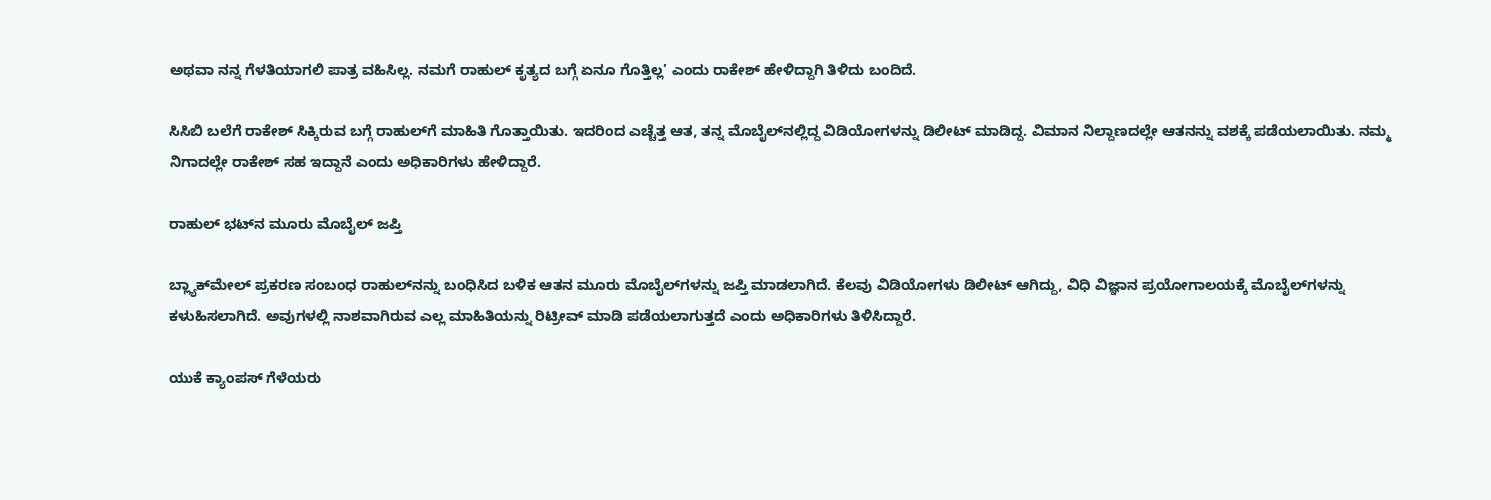ಅಥವಾ ನನ್ನ ಗೆಳತಿಯಾಗಲಿ ಪಾತ್ರ ವಹಿಸಿಲ್ಲ. ನಮಗೆ ರಾಹುಲ್‌ ಕೃತ್ಯದ ಬಗ್ಗೆ ಏನೂ ಗೊತ್ತಿಲ್ಲ’ ಎಂದು ರಾಕೇಶ್‌ ಹೇಳಿದ್ದಾಗಿ ತಿಳಿದು ಬಂದಿದೆ.

ಸಿಸಿಬಿ ಬಲೆಗೆ ರಾಕೇಶ್‌ ಸಿಕ್ಕಿರುವ ಬಗ್ಗೆ ರಾಹುಲ್‌ಗೆ ಮಾಹಿತಿ ಗೊತ್ತಾಯಿತು. ಇದರಿಂದ ಎಚ್ಚೆತ್ತ ಆತ, ತನ್ನ ಮೊಬೈಲ್‌ನಲ್ಲಿದ್ದ ವಿಡಿಯೋಗಳನ್ನು ಡಿಲೀಟ್‌ ಮಾಡಿದ್ದ. ವಿಮಾನ ನಿಲ್ದಾಣದಲ್ಲೇ ಆತನನ್ನು ವಶಕ್ಕೆ ಪಡೆಯಲಾಯಿತು. ನಮ್ಮ ನಿಗಾದಲ್ಲೇ ರಾಕೇಶ್‌ ಸಹ ಇದ್ದಾನೆ ಎಂದು ಅಧಿಕಾರಿಗಳು ಹೇಳಿದ್ದಾರೆ.

ರಾಹುಲ್‌ ಭಟ್‌ನ ಮೂರು ಮೊಬೈಲ್‌ ಜಪ್ತಿ

ಬ್ಲ್ಯಾಕ್‌ಮೇಲ್‌ ಪ್ರಕರಣ ಸಂಬಂಧ ರಾಹುಲ್‌ನನ್ನು ಬಂಧಿಸಿದ ಬಳಿಕ ಆತನ ಮೂರು ಮೊಬೈಲ್‌ಗಳನ್ನು ಜಪ್ತಿ ಮಾಡಲಾಗಿದೆ. ಕೆಲವು ವಿಡಿಯೋಗಳು ಡಿಲೀಟ್‌ ಆಗಿದ್ದು, ವಿಧಿ ವಿಜ್ಞಾನ ಪ್ರಯೋಗಾಲಯಕ್ಕೆ ಮೊಬೈಲ್‌ಗಳನ್ನು ಕಳುಹಿಸಲಾಗಿದೆ. ಅವುಗಳಲ್ಲಿ ನಾಶವಾಗಿರುವ ಎಲ್ಲ ಮಾಹಿತಿಯನ್ನು ರಿಟ್ರೀವ್‌ ಮಾಡಿ ಪಡೆಯಲಾಗುತ್ತದೆ ಎಂದು ಅಧಿಕಾರಿಗಳು ತಿಳಿಸಿದ್ದಾರೆ.

ಯುಕೆ ಕ್ಯಾಂಪಸ್‌ ಗೆಳೆಯರು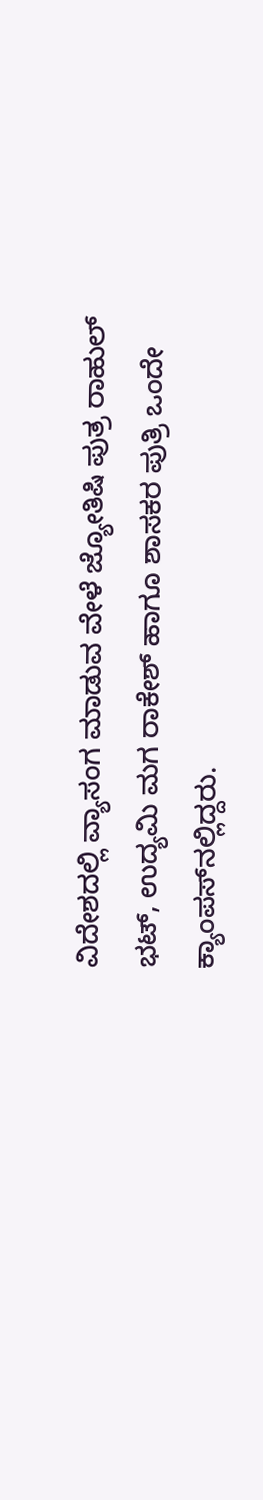ವಿದೇಶದಲ್ಲಿ ವ್ಯಾಸಂಗ ಮಾಡುವ ವೇಳೆ ಜ್ಯೋತಿಷಿ ಪುತ್ರ ರಾಹುಲ್‌ ಭಟ್‌, ಉದ್ಯಮಿ ಮಗ ರಾಕೇಶ್‌ ಹಾಗೂ ಶಾಸಕರ ಪುತ್ರಿ ಒಂದೇ ಕ್ಯಾಂಪಸ್‌ನಲ್ಲಿದ್ದರು.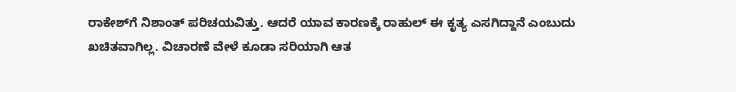ರಾಕೇಶ್‌ಗೆ ನಿಶಾಂತ್‌ ಪರಿಚಯವಿತ್ತು. ಆದರೆ ಯಾವ ಕಾರಣಕ್ಕೆ ರಾಹುಲ್‌ ಈ ಕೃತ್ಯ ಎಸಗಿದ್ದಾನೆ ಎಂಬುದು ಖಚಿತವಾಗಿಲ್ಲ. ವಿಚಾರಣೆ ವೇಳೆ ಕೂಡಾ ಸರಿಯಾಗಿ ಆತ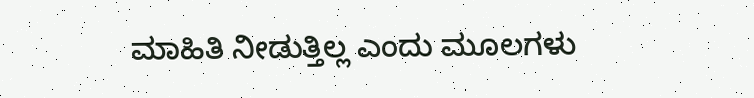ಮಾಹಿತಿ ನೀಡುತ್ತಿಲ್ಲ ಎಂದು ಮೂಲಗಳು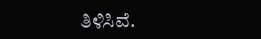ತಿಳಿಸಿವೆ.